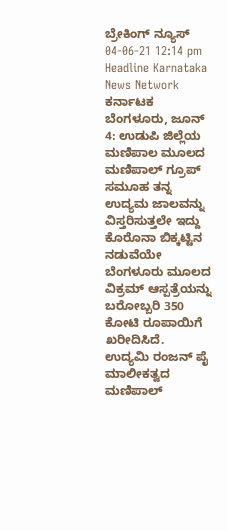ಬ್ರೇಕಿಂಗ್ ನ್ಯೂಸ್
04-06-21 12:14 pm Headline Karnataka News Network ಕರ್ನಾಟಕ
ಬೆಂಗಳೂರು, ಜೂನ್ 4: ಉಡುಪಿ ಜಿಲ್ಲೆಯ ಮಣಿಪಾಲ ಮೂಲದ ಮಣಿಪಾಲ್ ಗ್ರೂಪ್ ಸಮೂಹ ತನ್ನ ಉದ್ಯಮ ಜಾಲವನ್ನು ವಿಸ್ತರಿಸುತ್ತಲೇ ಇದ್ದು ಕೊರೊನಾ ಬಿಕ್ಕಟ್ಟಿನ ನಡುವೆಯೇ ಬೆಂಗಳೂರು ಮೂಲದ ವಿಕ್ರಮ್ ಆಸ್ಪತ್ರೆಯನ್ನು ಬರೋಬ್ಬರಿ 350 ಕೋಟಿ ರೂಪಾಯಿಗೆ ಖರೀದಿಸಿದೆ.
ಉದ್ಯಮಿ ರಂಜನ್ ಪೈ ಮಾಲೀಕತ್ವದ ಮಣಿಪಾಲ್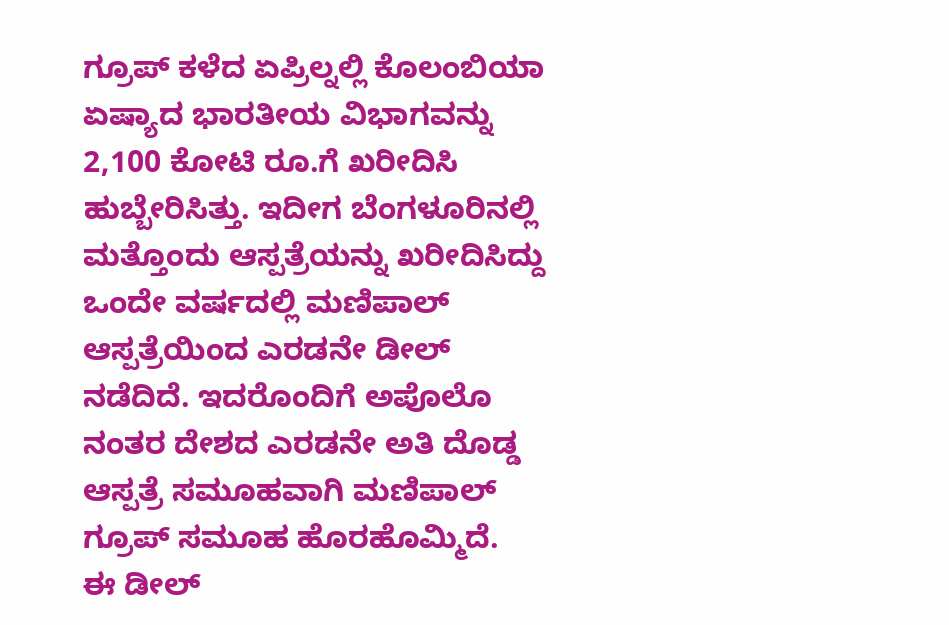ಗ್ರೂಪ್ ಕಳೆದ ಏಪ್ರಿಲ್ನಲ್ಲಿ ಕೊಲಂಬಿಯಾ ಏಷ್ಯಾದ ಭಾರತೀಯ ವಿಭಾಗವನ್ನು 2,100 ಕೋಟಿ ರೂ.ಗೆ ಖರೀದಿಸಿ ಹುಬ್ಬೇರಿಸಿತ್ತು. ಇದೀಗ ಬೆಂಗಳೂರಿನಲ್ಲಿ ಮತ್ತೊಂದು ಆಸ್ಪತ್ರೆಯನ್ನು ಖರೀದಿಸಿದ್ದು ಒಂದೇ ವರ್ಷದಲ್ಲಿ ಮಣಿಪಾಲ್ ಆಸ್ಪತ್ರೆಯಿಂದ ಎರಡನೇ ಡೀಲ್ ನಡೆದಿದೆ. ಇದರೊಂದಿಗೆ ಅಪೊಲೊ ನಂತರ ದೇಶದ ಎರಡನೇ ಅತಿ ದೊಡ್ಡ ಆಸ್ಪತ್ರೆ ಸಮೂಹವಾಗಿ ಮಣಿಪಾಲ್ ಗ್ರೂಪ್ ಸಮೂಹ ಹೊರಹೊಮ್ಮಿದೆ.
ಈ ಡೀಲ್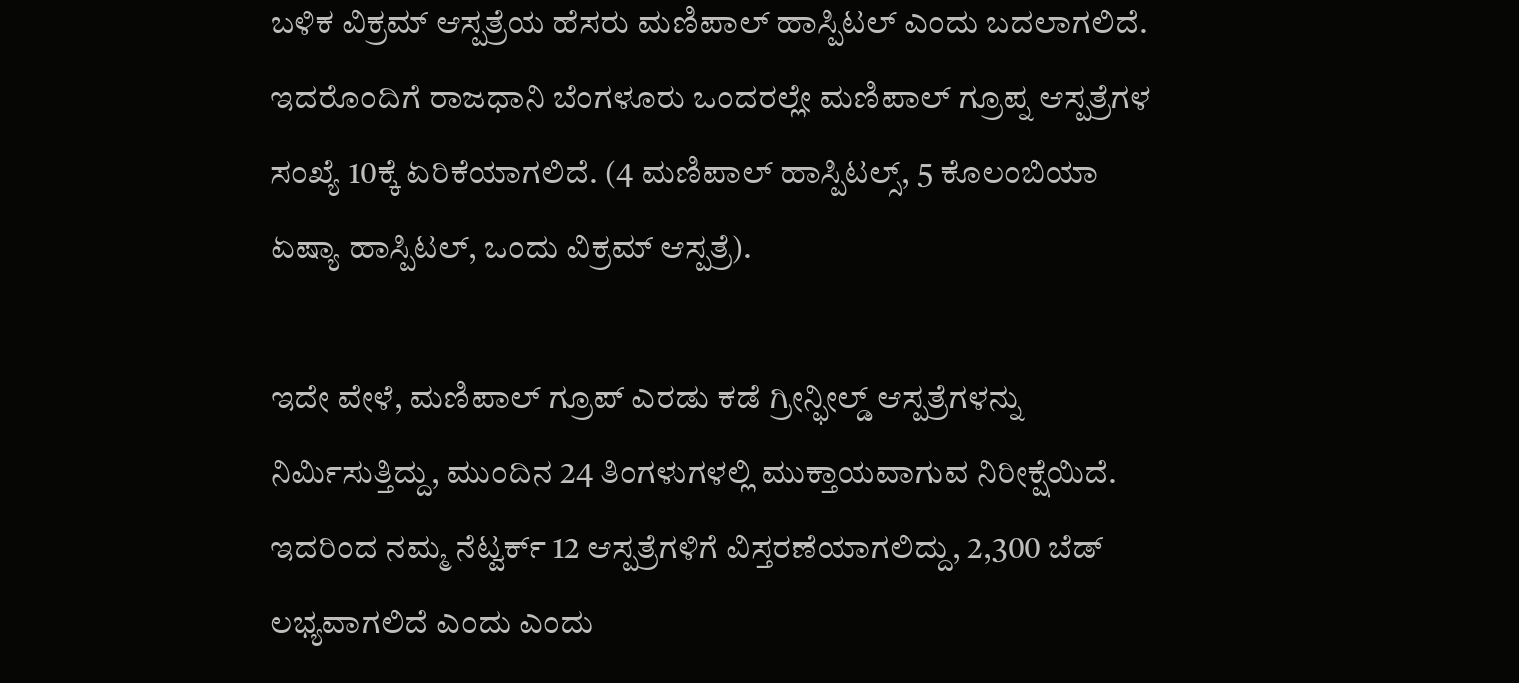ಬಳಿಕ ವಿಕ್ರಮ್ ಆಸ್ಪತ್ರೆಯ ಹೆಸರು ಮಣಿಪಾಲ್ ಹಾಸ್ಪಿಟಲ್ ಎಂದು ಬದಲಾಗಲಿದೆ. ಇದರೊಂದಿಗೆ ರಾಜಧಾನಿ ಬೆಂಗಳೂರು ಒಂದರಲ್ಲೇ ಮಣಿಪಾಲ್ ಗ್ರೂಪ್ನ ಆಸ್ಪತ್ರೆಗಳ ಸಂಖ್ಯೆ 10ಕ್ಕೆ ಏರಿಕೆಯಾಗಲಿದೆ. (4 ಮಣಿಪಾಲ್ ಹಾಸ್ಪಿಟಲ್ಸ್, 5 ಕೊಲಂಬಿಯಾ ಏಷ್ಯಾ ಹಾಸ್ಪಿಟಲ್, ಒಂದು ವಿಕ್ರಮ್ ಆಸ್ಪತ್ರೆ).

ಇದೇ ವೇಳೆ, ಮಣಿಪಾಲ್ ಗ್ರೂಪ್ ಎರಡು ಕಡೆ ಗ್ರೀನ್ಫೀಲ್ಡ್ ಆಸ್ಪತ್ರೆಗಳನ್ನು ನಿರ್ಮಿಸುತ್ತಿದ್ದು, ಮುಂದಿನ 24 ತಿಂಗಳುಗಳಲ್ಲಿ ಮುಕ್ತಾಯವಾಗುವ ನಿರೀಕ್ಷೆಯಿದೆ. ಇದರಿಂದ ನಮ್ಮ ನೆಟ್ವರ್ಕ್ 12 ಆಸ್ಪತ್ರೆಗಳಿಗೆ ವಿಸ್ತರಣೆಯಾಗಲಿದ್ದು, 2,300 ಬೆಡ್ ಲಭ್ಯವಾಗಲಿದೆ ಎಂದು ಎಂದು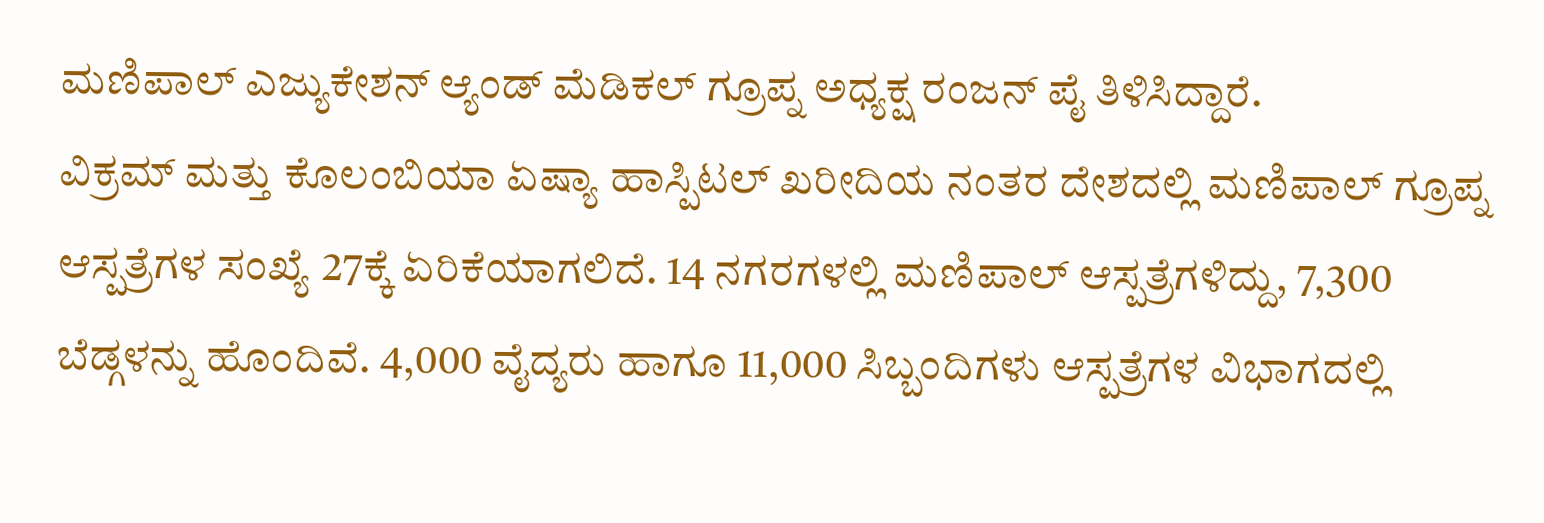ಮಣಿಪಾಲ್ ಎಜ್ಯುಕೇಶನ್ ಆ್ಯಂಡ್ ಮೆಡಿಕಲ್ ಗ್ರೂಪ್ನ ಅಧ್ಯಕ್ಷ ರಂಜನ್ ಪೈ ತಿಳಿಸಿದ್ದಾರೆ.
ವಿಕ್ರಮ್ ಮತ್ತು ಕೊಲಂಬಿಯಾ ಏಷ್ಯಾ ಹಾಸ್ಪಿಟಲ್ ಖರೀದಿಯ ನಂತರ ದೇಶದಲ್ಲಿ ಮಣಿಪಾಲ್ ಗ್ರೂಪ್ನ ಆಸ್ಪತ್ರೆಗಳ ಸಂಖ್ಯೆ 27ಕ್ಕೆ ಏರಿಕೆಯಾಗಲಿದೆ. 14 ನಗರಗಳಲ್ಲಿ ಮಣಿಪಾಲ್ ಆಸ್ಪತ್ರೆಗಳಿದ್ದು, 7,300 ಬೆಡ್ಗಳನ್ನು ಹೊಂದಿವೆ. 4,000 ವೈದ್ಯರು ಹಾಗೂ 11,000 ಸಿಬ್ಬಂದಿಗಳು ಆಸ್ಪತ್ರೆಗಳ ವಿಭಾಗದಲ್ಲಿ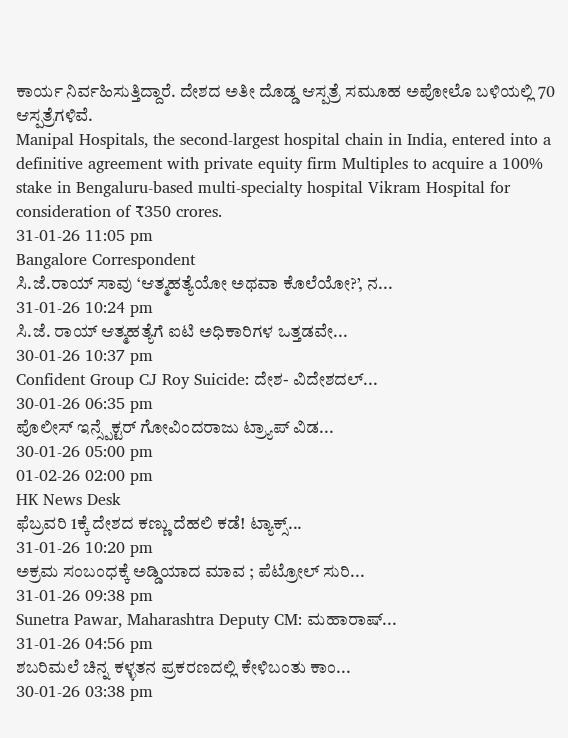ಕಾರ್ಯ ನಿರ್ವಹಿಸುತ್ತಿದ್ದಾರೆ. ದೇಶದ ಅತೀ ದೊಡ್ಡ ಆಸ್ಪತ್ರೆ ಸಮೂಹ ಅಪೋಲೊ ಬಳಿಯಲ್ಲಿ 70 ಆಸ್ಪತ್ರೆಗಳಿವೆ.
Manipal Hospitals, the second-largest hospital chain in India, entered into a definitive agreement with private equity firm Multiples to acquire a 100% stake in Bengaluru-based multi-specialty hospital Vikram Hospital for consideration of ₹350 crores.
31-01-26 11:05 pm
Bangalore Correspondent
ಸಿ.ಜೆ.ರಾಯ್ ಸಾವು ‘ಆತ್ಮಹತ್ಯೆಯೋ ಅಥವಾ ಕೊಲೆಯೋ?’, ನ...
31-01-26 10:24 pm
ಸಿ.ಜೆ. ರಾಯ್ ಆತ್ಮಹತ್ಯೆಗೆ ಐಟಿ ಅಧಿಕಾರಿಗಳ ಒತ್ತಡವೇ...
30-01-26 10:37 pm
Confident Group CJ Roy Suicide: ದೇಶ- ವಿದೇಶದಲ್...
30-01-26 06:35 pm
ಪೊಲೀಸ್ ಇನ್ಸ್ಪೆಕ್ಟರ್ ಗೋವಿಂದರಾಜು ಟ್ರ್ಯಾಪ್ ವಿಡ...
30-01-26 05:00 pm
01-02-26 02:00 pm
HK News Desk
ಫೆಬ್ರವರಿ 1ಕ್ಕೆ ದೇಶದ ಕಣ್ಣು ದೆಹಲಿ ಕಡೆ! ಟ್ಯಾಕ್ಸ್...
31-01-26 10:20 pm
ಅಕ್ರಮ ಸಂಬಂಧಕ್ಕೆ ಅಡ್ಡಿಯಾದ ಮಾವ ; ಪೆಟ್ರೋಲ್ ಸುರಿ...
31-01-26 09:38 pm
Sunetra Pawar, Maharashtra Deputy CM: ಮಹಾರಾಷ್...
31-01-26 04:56 pm
ಶಬರಿಮಲೆ ಚಿನ್ನ ಕಳ್ಳತನ ಪ್ರಕರಣದಲ್ಲಿ ಕೇಳಿಬಂತು ಕಾಂ...
30-01-26 03:38 pm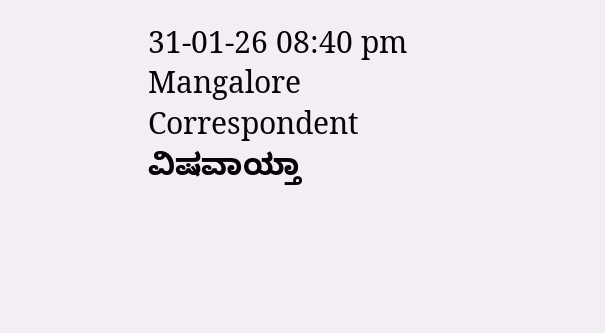31-01-26 08:40 pm
Mangalore Correspondent
ವಿಷವಾಯ್ತಾ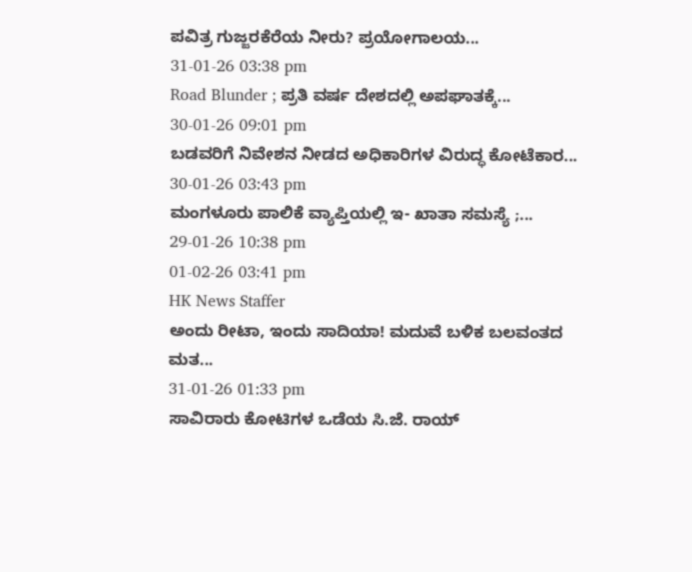ಪವಿತ್ರ ಗುಜ್ಜರಕೆರೆಯ ನೀರು? ಪ್ರಯೋಗಾಲಯ...
31-01-26 03:38 pm
Road Blunder ; ಪ್ರತಿ ವರ್ಷ ದೇಶದಲ್ಲಿ ಅಪಘಾತಕ್ಕೆ...
30-01-26 09:01 pm
ಬಡವರಿಗೆ ನಿವೇಶನ ನೀಡದ ಅಧಿಕಾರಿಗಳ ವಿರುದ್ಧ ಕೋಟೆಕಾರ...
30-01-26 03:43 pm
ಮಂಗಳೂರು ಪಾಲಿಕೆ ವ್ಯಾಪ್ತಿಯಲ್ಲಿ ಇ- ಖಾತಾ ಸಮಸ್ಯೆ ;...
29-01-26 10:38 pm
01-02-26 03:41 pm
HK News Staffer
ಅಂದು ರೀಟಾ, ಇಂದು ಸಾದಿಯಾ! ಮದುವೆ ಬಳಿಕ ಬಲವಂತದ ಮತ...
31-01-26 01:33 pm
ಸಾವಿರಾರು ಕೋಟಿಗಳ ಒಡೆಯ ಸಿ.ಜೆ. ರಾಯ್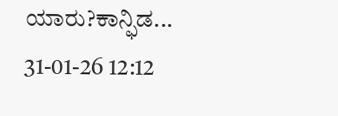ಯಾರು?ಕಾನ್ಫಿಡ...
31-01-26 12:12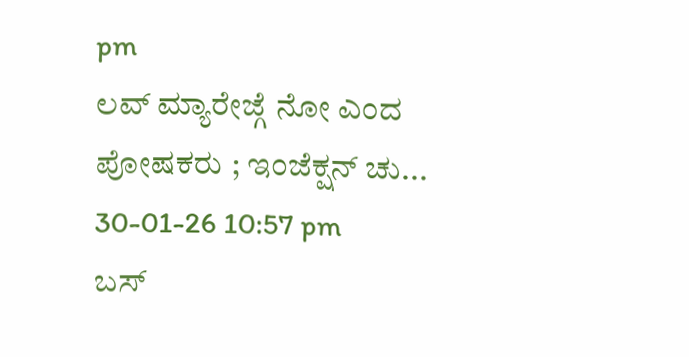pm
ಲವ್ ಮ್ಯಾರೇಜ್ಗೆ ನೋ ಎಂದ ಪೋಷಕರು ; ಇಂಜೆಕ್ಷನ್ ಚು...
30-01-26 10:57 pm
ಬಸ್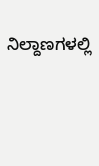ನಿಲ್ದಾಣಗಳಲ್ಲಿ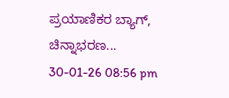ಪ್ರಯಾಣಿಕರ ಬ್ಯಾಗ್, ಚಿನ್ನಾಭರಣ...
30-01-26 08:56 pm